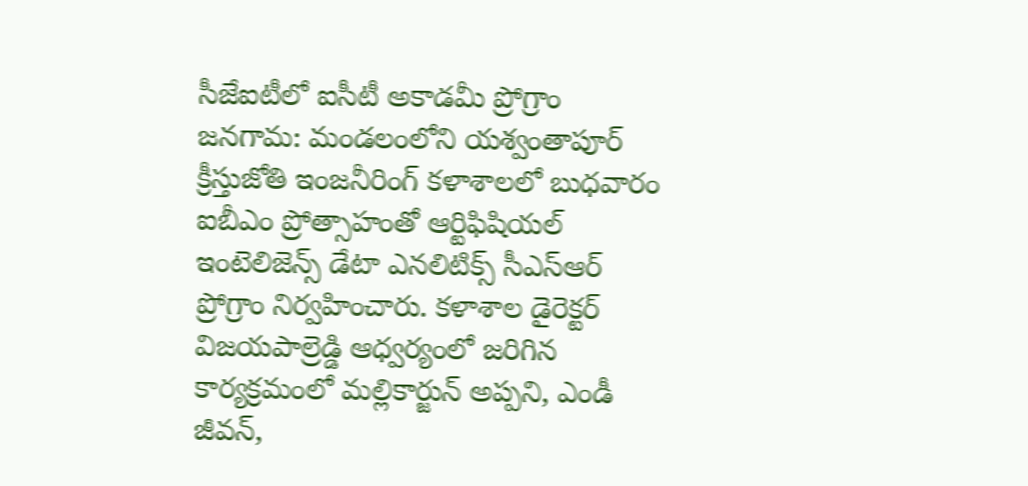సీజేఐటీలో ఐసీటీ అకాడమీ ప్రోగ్రాం
జనగామ: మండలంలోని యశ్వంతాపూర్ క్రీస్తుజోతి ఇంజనీరింగ్ కళాశాలలో బుధవారం ఐబీఎం ప్రోత్సాహంతో ఆర్టిఫిషియల్ ఇంటెలిజెన్స్ డేటా ఎనలిటిక్స్ సీఎస్ఆర్ ప్రోగ్రాం నిర్వహించారు. కళాశాల డైరెక్టర్ విజయపాల్రెడ్డి ఆధ్వర్యంలో జరిగిన కార్యక్రమంలో మల్లికార్జున్ అప్పని, ఎండీ జీవన్,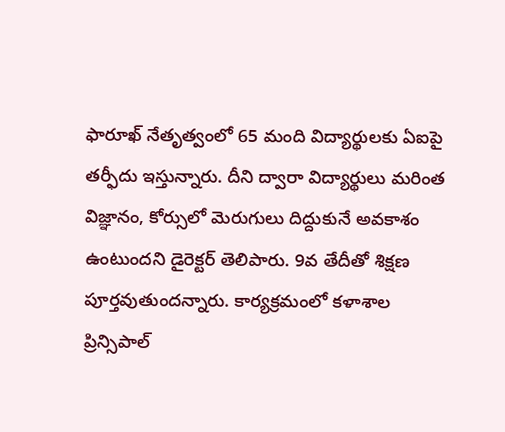ఫారూఖ్ నేతృత్వంలో 65 మంది విద్యార్థులకు ఏఐపై తర్ఫీదు ఇస్తున్నారు. దీని ద్వారా విద్యార్థులు మరింత విజ్ఞానం, కోర్సులో మెరుగులు దిద్దుకునే అవకాశం ఉంటుందని డైరెక్టర్ తెలిపారు. 9వ తేదీతో శిక్షణ పూర్తవుతుందన్నారు. కార్యక్రమంలో కళాశాల ప్రిన్సిపాల్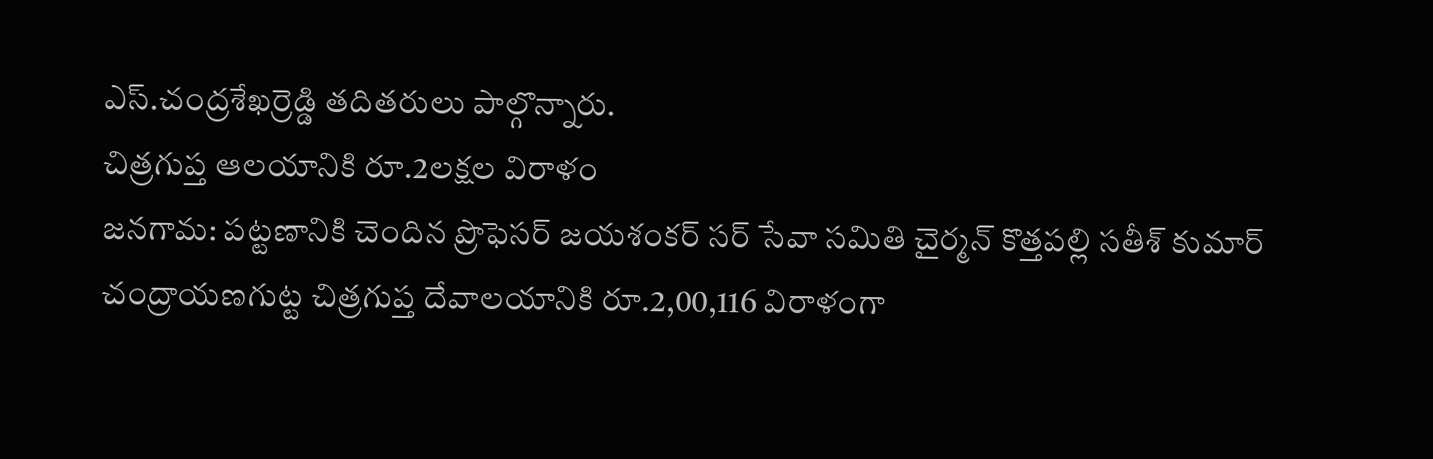ఎస్.చంద్రశేఖర్రెడ్డి తదితరులు పాల్గొన్నారు.
చిత్రగుప్త ఆలయానికి రూ.2లక్షల విరాళం
జనగామ: పట్టణానికి చెందిన ప్రొఫెసర్ జయశంకర్ సర్ సేవా సమితి చైర్మన్ కొత్తపల్లి సతీశ్ కుమార్ చంద్రాయణగుట్ట చిత్రగుప్త దేవాలయానికి రూ.2,00,116 విరాళంగా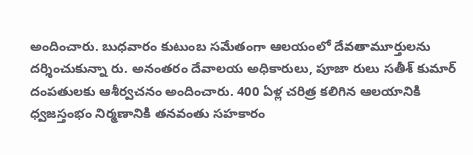అందించారు. బుధవారం కుటుంబ సమేతంగా ఆలయంలో దేవతామూర్తులను దర్శించుకున్నా రు. అనంతరం దేవాలయ అధికారులు, పూజా రులు సతీశ్ కుమార్ దంపతులకు ఆశీర్వచనం అందించారు. 400 ఏళ్ల చరిత్ర కలిగిన ఆలయానికి ధ్వజస్తంభం నిర్మణానికి తనవంతు సహకారం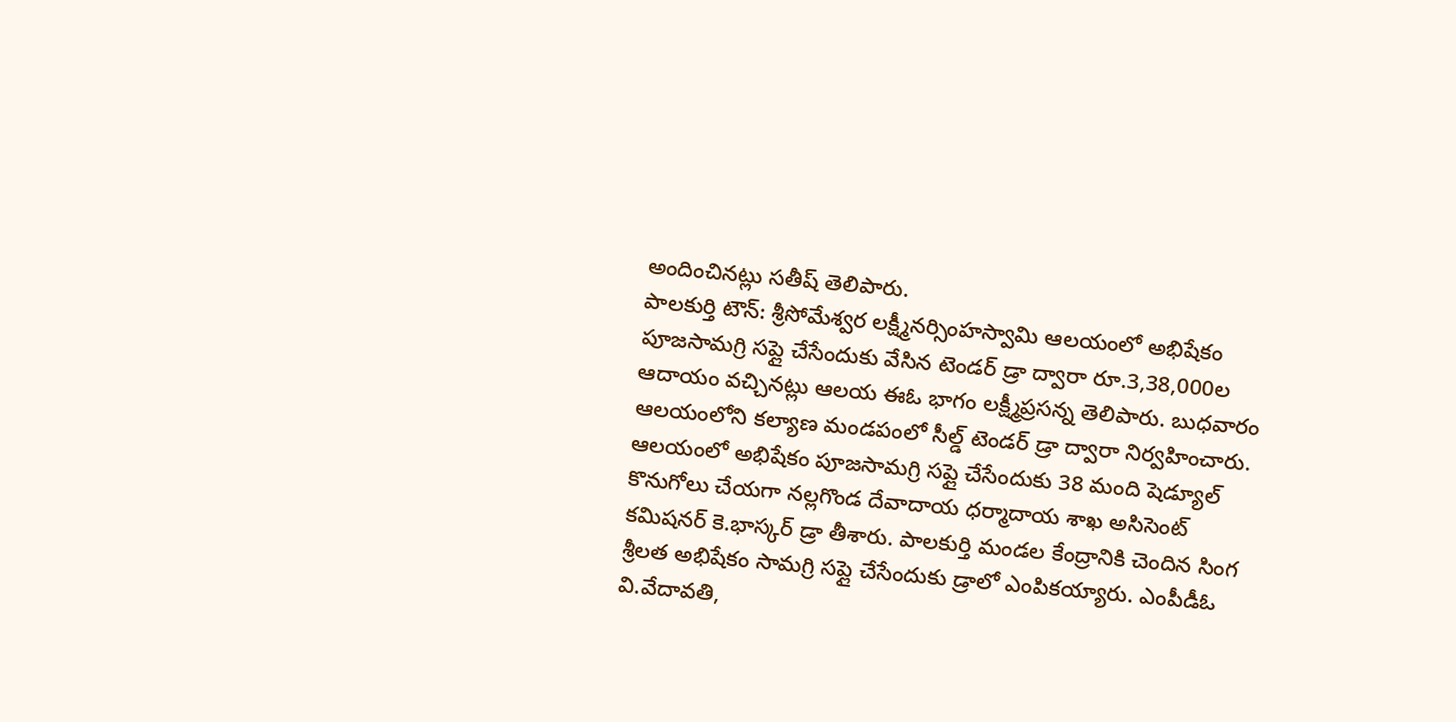అందించినట్లు సతీష్ తెలిపారు.
పాలకుర్తి టౌన్: శ్రీసోమేశ్వర లక్ష్మీనర్సింహస్వామి ఆలయంలో అభిషేకం పూజసామగ్రి సప్లై చేసేందుకు వేసిన టెండర్ డ్రా ద్వారా రూ.3,38,000ల ఆదాయం వచ్చినట్లు ఆలయ ఈఓ భాగం లక్ష్మీప్రసన్న తెలిపారు. బుధవారం ఆలయంలోని కల్యాణ మండపంలో సీల్డ్ టెండర్ డ్రా ద్వారా నిర్వహించారు. ఆలయంలో అభిషేకం పూజసామగ్రి సప్లై చేసేందుకు 38 మంది షెడ్యూల్ కొనుగోలు చేయగా నల్లగొండ దేవాదాయ ధర్మాదాయ శాఖ అసిసెంట్ కమిషనర్ కె.భాస్కర్ డ్రా తీశారు. పాలకుర్తి మండల కేంద్రానికి చెందిన సింగ శ్రీలత అభిషేకం సామగ్రి సప్లై చేసేందుకు డ్రాలో ఎంపికయ్యారు. ఎంపీడీఓ వి.వేదావతి,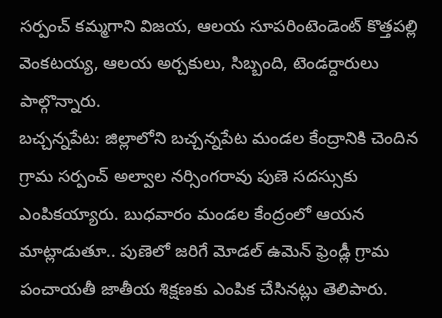సర్పంచ్ కమ్మగాని విజయ, ఆలయ సూపరింటెండెంట్ కొత్తపల్లి వెంకటయ్య, ఆలయ అర్చకులు, సిబ్బంది, టెండర్దారులు పాల్గొన్నారు.
బచ్చన్నపేట: జిల్లాలోని బచ్చన్నపేట మండల కేంద్రానికి చెందిన గ్రామ సర్పంచ్ అల్వాల నర్సింగరావు పుణె సదస్సుకు ఎంపికయ్యారు. బుధవారం మండల కేంద్రంలో ఆయన మాట్లాడుతూ.. పుణెలో జరిగే మోడల్ ఉమెన్ ఫ్రెండ్లీ గ్రామ పంచాయతీ జాతీయ శిక్షణకు ఎంపిక చేసినట్లు తెలిపారు.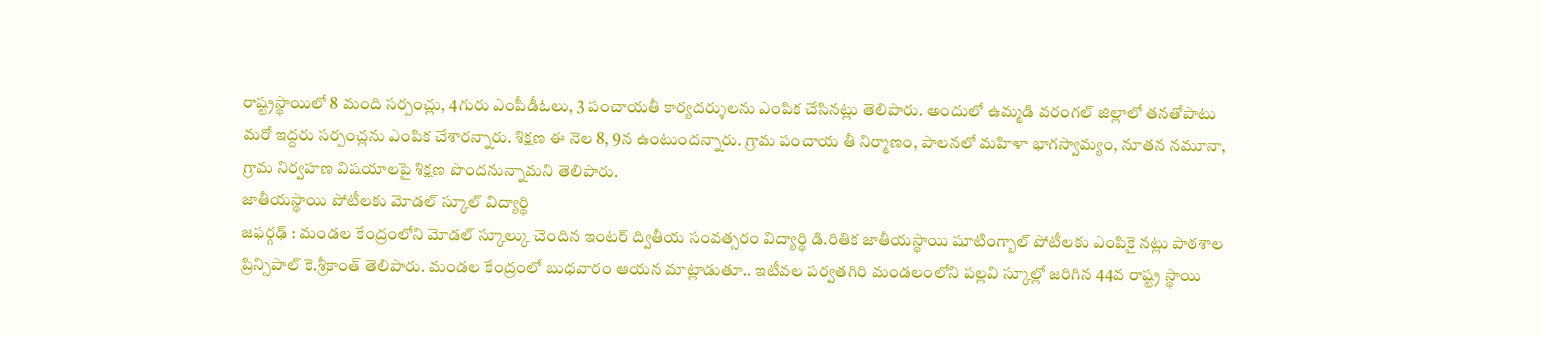రాష్ట్రస్థాయిలో 8 మంది సర్పంచ్లు, 4గురు ఎంపీడీఓలు, 3 పంచాయతీ కార్యదర్శులను ఎంపిక చేసినట్లు తెలిపారు. అందులో ఉమ్మడి వరంగల్ జిల్లాలో తనతోపాటు మరో ఇద్దరు సర్పంచ్లను ఎంపిక చేశారన్నారు. శిక్షణ ఈ నెల 8, 9న ఉంటుందన్నారు. గ్రామ పంచాయ తీ నిర్మాణం, పాలనలో మహిళా భాగస్వామ్యం, నూతన నమూనా, గ్రామ నిర్వహణ విషయాలపై శిక్షణ పొందనున్నామని తెలిపారు.
జాతీయస్థాయి పోటీలకు మోడల్ స్కూల్ విద్యార్థి
జఫర్గఢ్ : మండల కేంద్రంలోని మోడల్ స్కూల్కు చెందిన ఇంటర్ ద్వితీయ సంవత్సరం విద్యార్థి డి.రితిక జాతీయస్థాయి షూటింగ్బాల్ పోటీలకు ఎంపికై నట్లు పాఠశాల ప్రిన్సిపాల్ కె.శ్రీకాంత్ తెలిపారు. మండల కేంద్రంలో బుధవారం ఆయన మాట్లాడుతూ.. ఇటీవల పర్వతగిరి మండలంలోని పల్లవి స్కూల్లో జరిగిన 44వ రాష్ట్ర స్థాయి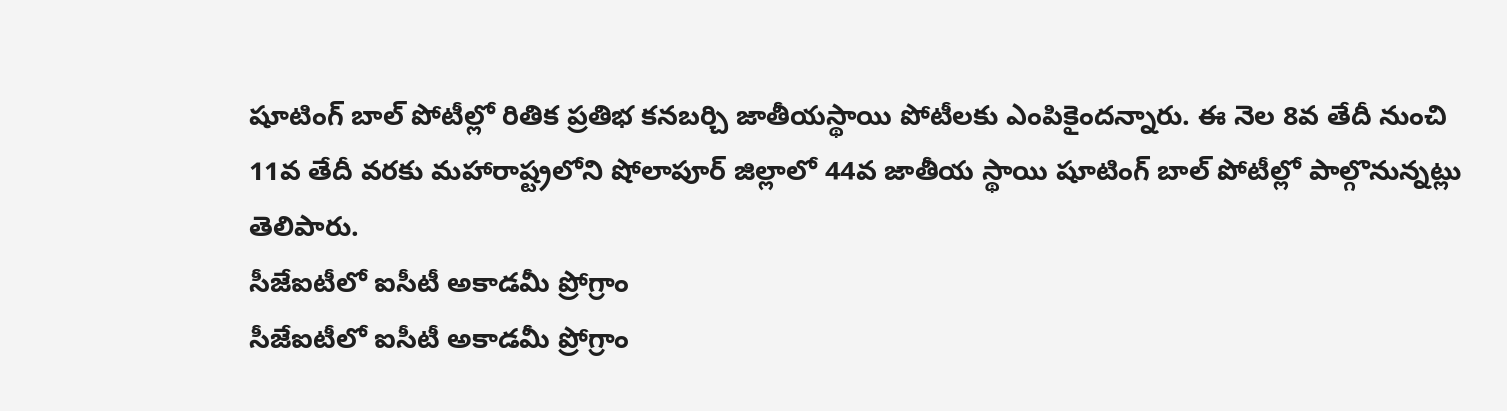షూటింగ్ బాల్ పోటీల్లో రితిక ప్రతిభ కనబర్చి జాతీయస్థాయి పోటీలకు ఎంపికైందన్నారు. ఈ నెల 8వ తేదీ నుంచి 11వ తేదీ వరకు మహారాష్ట్రలోని షోలాపూర్ జిల్లాలో 44వ జాతీయ స్థాయి షూటింగ్ బాల్ పోటీల్లో పాల్గొనున్నట్లు తెలిపారు.
సీజేఐటీలో ఐసీటీ అకాడమీ ప్రోగ్రాం
సీజేఐటీలో ఐసీటీ అకాడమీ ప్రోగ్రాం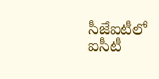సీజేఐటీలో ఐసీటీ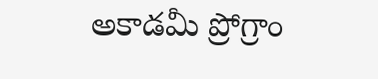అకాడమీ ప్రోగ్రాం